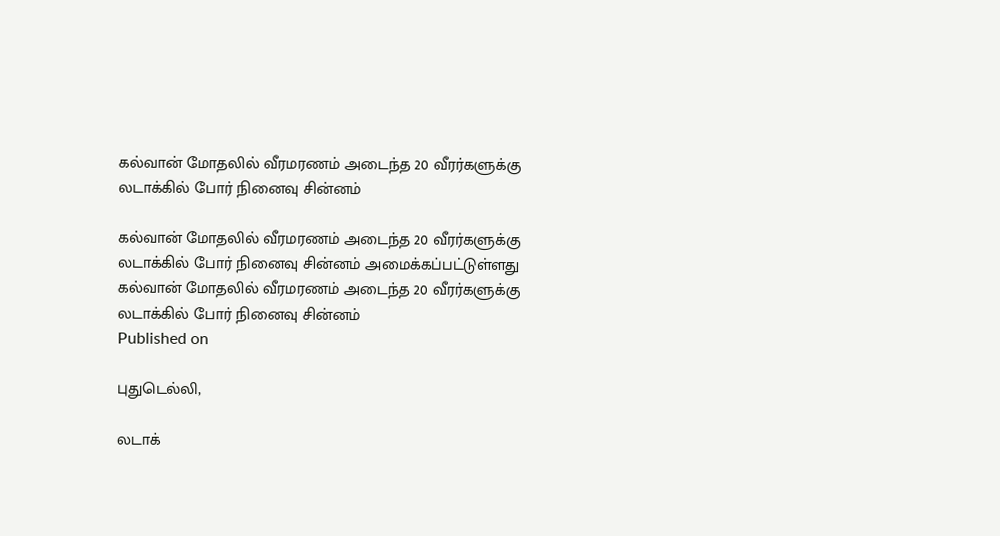கல்வான் மோதலில் வீரமரணம் அடைந்த 20 வீரர்களுக்கு லடாக்கில் போர் நினைவு சின்னம்

கல்வான் மோதலில் வீரமரணம் அடைந்த 20 வீரர்களுக்கு லடாக்கில் போர் நினைவு சின்னம் அமைக்கப்பட்டுள்ளது
கல்வான் மோதலில் வீரமரணம் அடைந்த 20 வீரர்களுக்கு லடாக்கில் போர் நினைவு சின்னம்
Published on

புதுடெல்லி,

லடாக்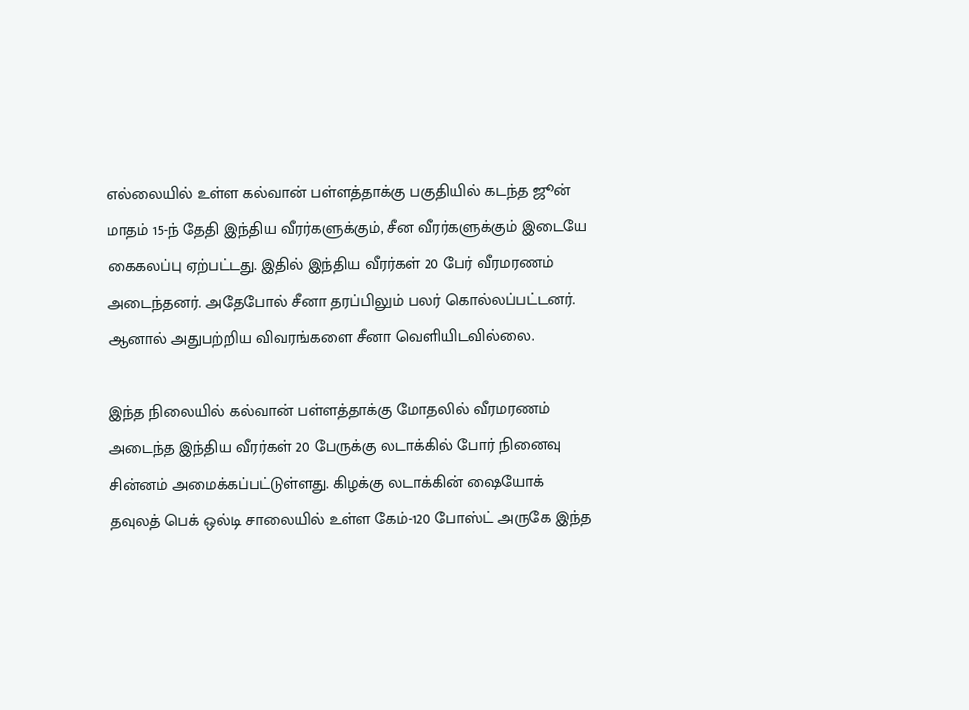எல்லையில் உள்ள கல்வான் பள்ளத்தாக்கு பகுதியில் கடந்த ஜூன் மாதம் 15-ந் தேதி இந்திய வீரர்களுக்கும், சீன வீரர்களுக்கும் இடையே கைகலப்பு ஏற்பட்டது. இதில் இந்திய வீரர்கள் 20 பேர் வீரமரணம் அடைந்தனர். அதேபோல் சீனா தரப்பிலும் பலர் கொல்லப்பட்டனர். ஆனால் அதுபற்றிய விவரங்களை சீனா வெளியிடவில்லை.

இந்த நிலையில் கல்வான் பள்ளத்தாக்கு மோதலில் வீரமரணம் அடைந்த இந்திய வீரர்கள் 20 பேருக்கு லடாக்கில் போர் நினைவு சின்னம் அமைக்கப்பட்டுள்ளது. கிழக்கு லடாக்கின் ஷையோக் தவுலத் பெக் ஒல்டி சாலையில் உள்ள கேம்-120 போஸ்ட் அருகே இந்த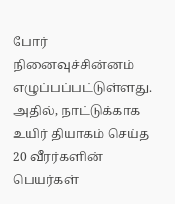போர் நினைவுச்சின்னம் எழுப்பப்பட்டுள்ளது. அதில், நாட்டுக்காக உயிர் தியாகம் செய்த 20 வீரர்களின் பெயர்கள்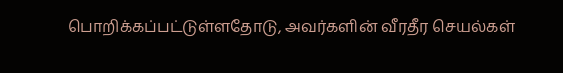பொறிக்கப்பட்டுள்ளதோடு, அவர்களின் வீரதீர செயல்கள்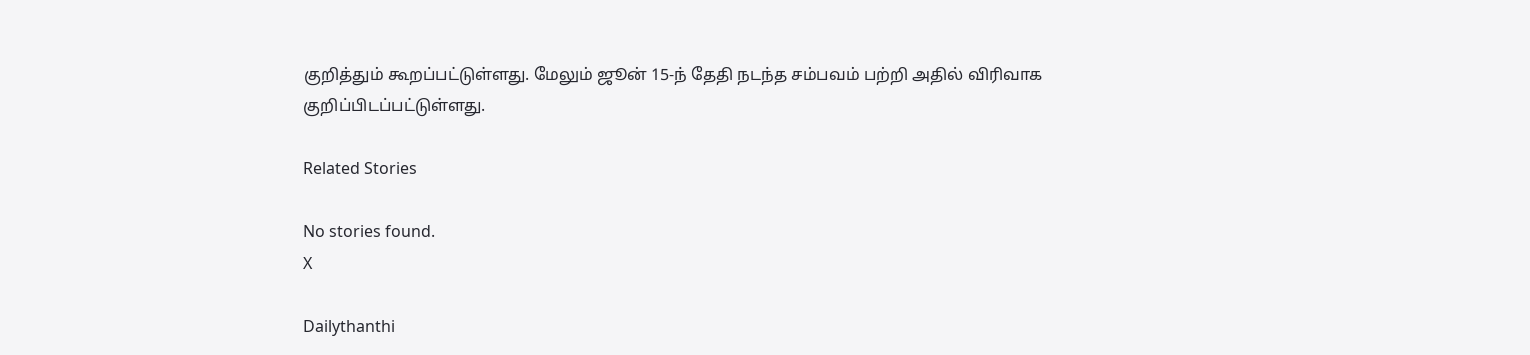குறித்தும் கூறப்பட்டுள்ளது. மேலும் ஜூன் 15-ந் தேதி நடந்த சம்பவம் பற்றி அதில் விரிவாக குறிப்பிடப்பட்டுள்ளது.

Related Stories

No stories found.
X

Dailythanthi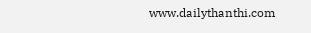www.dailythanthi.com